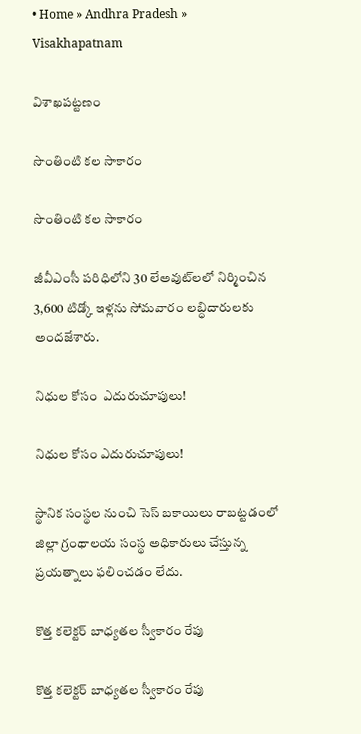• Home » Andhra Pradesh » Visakhapatnam

విశాఖపట్టణం

సొంతింటి కల సాకారం

సొంతింటి కల సాకారం

జీవీఎంసీ పరిధిలోని 30 లేఅవుట్‌లలో నిర్మించిన 3,600 టిడ్కో ఇళ్లను సోమవారం లబ్ధిదారులకు అందజేశారు.

నిధుల కోసం  ఎదురుచూపులు!

నిధుల కోసం ఎదురుచూపులు!

స్థానిక సంస్థల నుంచి సెస్‌ బకాయిలు రాబట్టడంలో జిల్లా గ్రంథాలయ సంస్థ అధికారులు చేస్తున్న ప్రయత్నాలు ఫలించడం లేదు.

కొత్త కలెక్టర్‌ బాధ్యతల స్వీకారం రేపు

కొత్త కలెక్టర్‌ బాధ్యతల స్వీకారం రేపు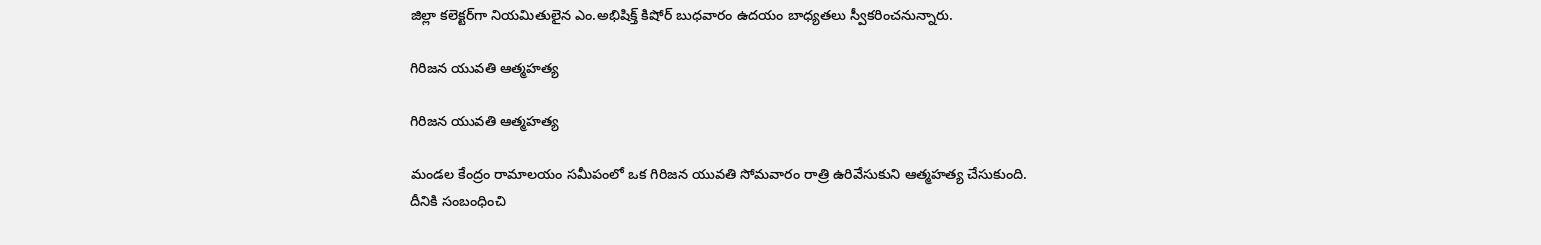జిల్లా కలెక్టర్‌గా నియమితులైన ఎం.అభిషిక్త్‌ కిషోర్‌ బుధవారం ఉదయం బాధ్యతలు స్వీకరించనున్నారు.

గిరిజన యువతి ఆత్మహత్య

గిరిజన యువతి ఆత్మహత్య

మండల కేంద్రం రామాలయం సమీపంలో ఒక గిరిజన యువతి సోమవారం రాత్రి ఉరివేసుకుని ఆత్మహత్య చేసుకుంది. దీనికి సంబంధించి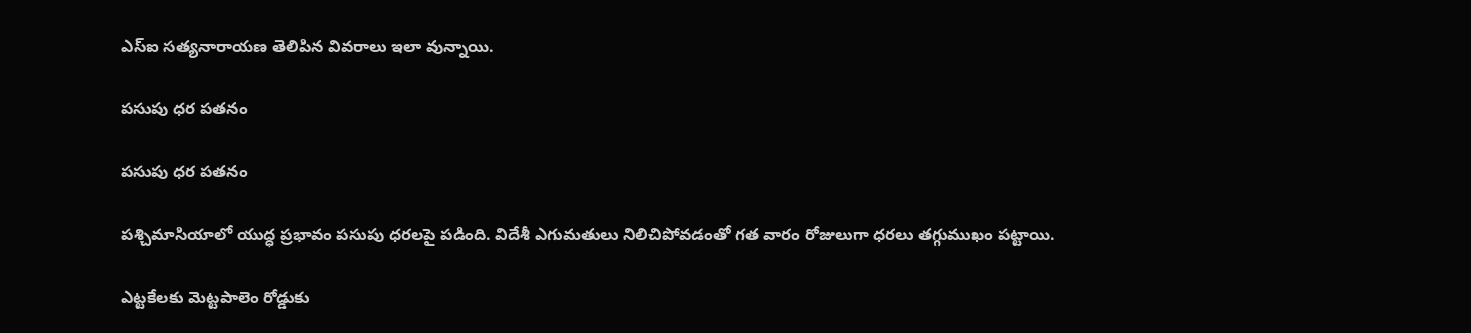ఎస్‌ఐ సత్యనారాయణ తెలిపిన వివరాలు ఇలా వున్నాయి.

పసుపు ధర పతనం

పసుపు ధర పతనం

పశ్చిమాసియాలో యుద్ధ ప్రభావం పసుపు ధరలపై పడింది. విదేశీ ఎగుమతులు నిలిచిపోవడంతో గత వారం రోజులుగా ధరలు తగ్గుముఖం పట్టాయి.

ఎట్టకేలకు మెట్టపాలెం రోడ్డుకు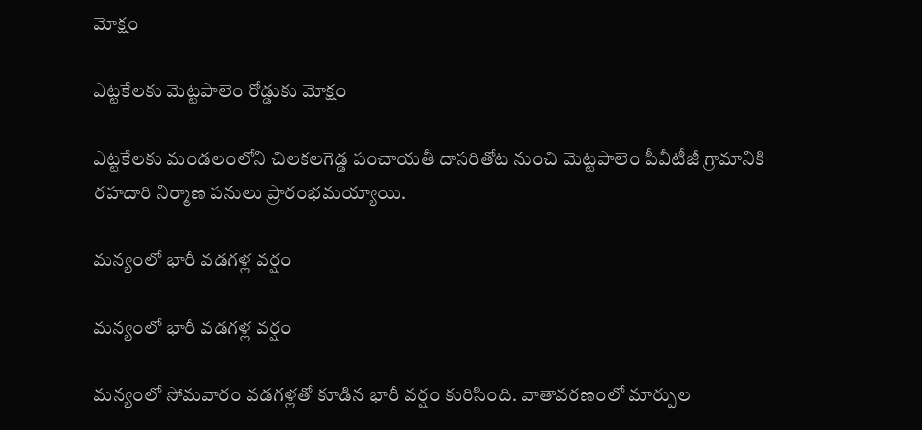మోక్షం

ఎట్టకేలకు మెట్టపాలెం రోడ్డుకు మోక్షం

ఎట్టకేలకు మండలంలోని చిలకలగెడ్డ పంచాయతీ దాసరితోట నుంచి మెట్టపాలెం పీవీటీజీ గ్రామానికి రహదారి నిర్మాణ పనులు ప్రారంభమయ్యాయి.

మన్యంలో భారీ వడగళ్ల వర్షం

మన్యంలో భారీ వడగళ్ల వర్షం

మన్యంలో సోమవారం వడగళ్లతో కూడిన భారీ వర్షం కురిసింది. వాతావరణంలో మార్పుల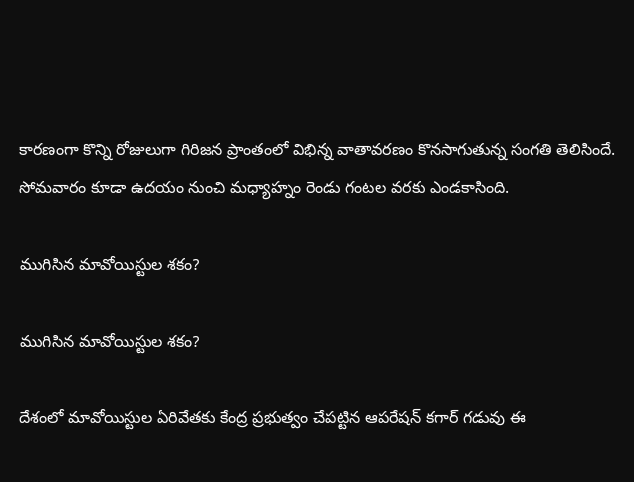కారణంగా కొన్ని రోజులుగా గిరిజన ప్రాంతంలో విభిన్న వాతావరణం కొనసాగుతున్న సంగతి తెలిసిందే. సోమవారం కూడా ఉదయం నుంచి మధ్యాహ్నం రెండు గంటల వరకు ఎండకాసింది.

ముగిసిన మావోయిస్టుల శకం?

ముగిసిన మావోయిస్టుల శకం?

దేశంలో మావోయిస్టుల ఏరివేతకు కేంద్ర ప్రభుత్వం చేపట్టిన ఆపరేషన్‌ కగార్‌ గడువు ఈ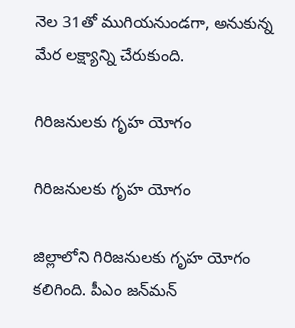నెల 31తో ముగియనుండగా, అనుకున్న మేర లక్ష్యాన్ని చేరుకుంది.

గిరిజనులకు గృహ యోగం

గిరిజనులకు గృహ యోగం

జిల్లాలోని గిరిజనులకు గృహ యోగం కలిగింది. పీఎం జన్‌మన్‌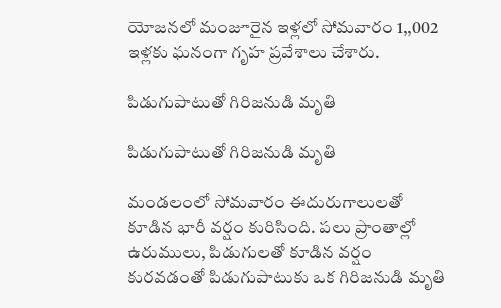యోజనలో మంజూరైన ఇళ్లలో సోమవారం 1,,002 ఇళ్లకు ఘనంగా గృహ ప్రవేశాలు చేశారు.

పిడుగుపాటుతో గిరిజనుడి మృతి

పిడుగుపాటుతో గిరిజనుడి మృతి

మండలంలో సోమవారం ఈదురుగాలులతో కూడిన భారీ వర్షం కురిసింది. పలు ప్రాంతాల్లో ఉరుములు, పిడుగులతో కూడిన వర్షం కురవడంతో పిడుగుపాటుకు ఒక గిరిజనుడి మృతి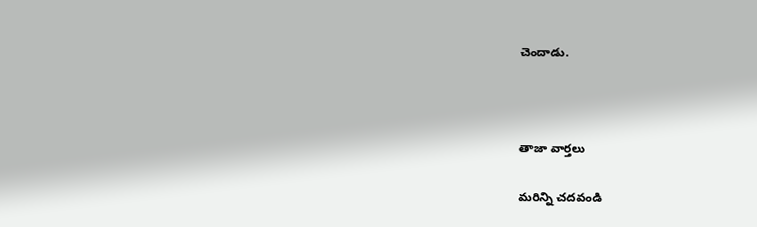చెందాడు.



తాజా వార్తలు

మరిన్ని చదవండి